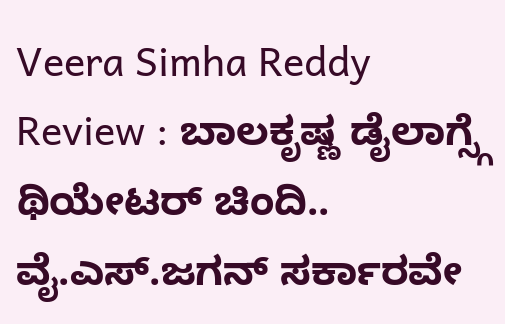Veera Simha Reddy Review : ಬಾಲಕೃಷ್ಣ ಡೈಲಾಗ್ಸ್ಗೆ ಥಿಯೇಟರ್ ಚಿಂದಿ.. ವೈ.ಎಸ್.ಜಗನ್ ಸರ್ಕಾರವೇ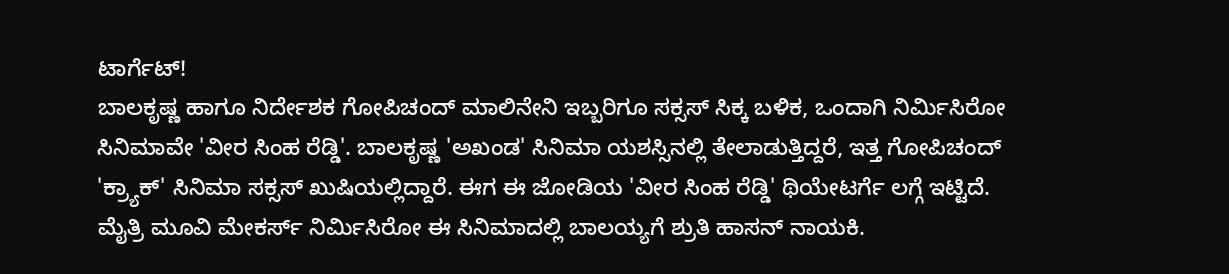ಟಾರ್ಗೆಟ್!
ಬಾಲಕೃಷ್ಣ ಹಾಗೂ ನಿರ್ದೇಶಕ ಗೋಪಿಚಂದ್ ಮಾಲಿನೇನಿ ಇಬ್ಬರಿಗೂ ಸಕ್ಸಸ್ ಸಿಕ್ಕ ಬಳಿಕ, ಒಂದಾಗಿ ನಿರ್ಮಿಸಿರೋ ಸಿನಿಮಾವೇ 'ವೀರ ಸಿಂಹ ರೆಡ್ಡಿ'. ಬಾಲಕೃಷ್ಣ 'ಅಖಂಡ' ಸಿನಿಮಾ ಯಶಸ್ಸಿನಲ್ಲಿ ತೇಲಾಡುತ್ತಿದ್ದರೆ, ಇತ್ತ ಗೋಪಿಚಂದ್ 'ಕ್ರ್ಯಾಕ್' ಸಿನಿಮಾ ಸಕ್ಸಸ್ ಖುಷಿಯಲ್ಲಿದ್ದಾರೆ. ಈಗ ಈ ಜೋಡಿಯ 'ವೀರ ಸಿಂಹ ರೆಡ್ಡಿ' ಥಿಯೇಟರ್ಗೆ ಲಗ್ಗೆ ಇಟ್ಟಿದೆ.
ಮೈತ್ರಿ ಮೂವಿ ಮೇಕರ್ಸ್ ನಿರ್ಮಿಸಿರೋ ಈ ಸಿನಿಮಾದಲ್ಲಿ ಬಾಲಯ್ಯಗೆ ಶ್ರುತಿ ಹಾಸನ್ ನಾಯಕಿ.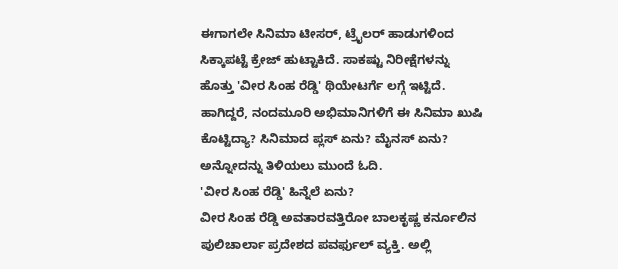ಈಗಾಗಲೇ ಸಿನಿಮಾ ಟೀಸರ್, ಟ್ರೈಲರ್ ಹಾಡುಗಳಿಂದ ಸಿಕ್ಕಾಪಟ್ಟೆ ಕ್ರೇಜ್ ಹುಟ್ಟಾಕಿದೆ. ಸಾಕಷ್ಟು ನಿರೀಕ್ಷೆಗಳನ್ನು ಹೊತ್ತು 'ವೀರ ಸಿಂಹ ರೆಡ್ಡಿ' ಥಿಯೇಟರ್ಗೆ ಲಗ್ಗೆ ಇಟ್ಟಿದೆ. ಹಾಗಿದ್ದರೆ, ನಂದಮೂರಿ ಅಭಿಮಾನಿಗಳಿಗೆ ಈ ಸಿನಿಮಾ ಖುಷಿ ಕೊಟ್ಟಿದ್ಯಾ? ಸಿನಿಮಾದ ಪ್ಲಸ್ ಏನು? ಮೈನಸ್ ಏನು? ಅನ್ನೋದನ್ನು ತಿಳಿಯಲು ಮುಂದೆ ಓದಿ.
'ವೀರ ಸಿಂಹ ರೆಡ್ಡಿ' ಹಿನ್ನೆಲೆ ಏನು?
ವೀರ ಸಿಂಹ ರೆಡ್ಡಿ ಅವತಾರವತ್ತಿರೋ ಬಾಲಕೃಷ್ಣ ಕರ್ನೂಲಿನ ಪುಲಿಚಾರ್ಲಾ ಪ್ರದೇಶದ ಪವರ್ಫುಲ್ ವ್ಯಕ್ತಿ. ಅಲ್ಲಿ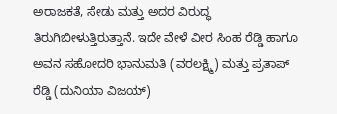ಅರಾಜಕತೆ, ಸೇಡು ಮತ್ತು ಅದರ ವಿರುದ್ಧ ತಿರುಗಿಬೀಳುತ್ತಿರುತ್ತಾನೆ. ಇದೇ ವೇಳೆ ವೀರ ಸಿಂಹ ರೆಡ್ಡಿ ಹಾಗೂ ಅವನ ಸಹೋದರಿ ಭಾನುಮತಿ (ವರಲಕ್ಷ್ಮಿ) ಮತ್ತು ಪ್ರತಾಪ್ ರೆಡ್ಡಿ (ದುನಿಯಾ ವಿಜಯ್)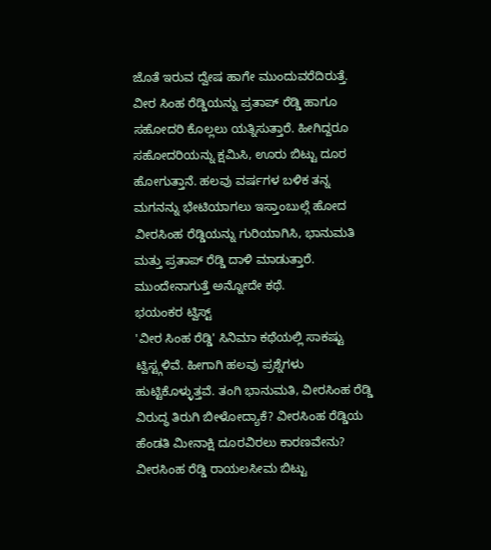ಜೊತೆ ಇರುವ ದ್ವೇಷ ಹಾಗೇ ಮುಂದುವರೆದಿರುತ್ತೆ. ವೀರ ಸಿಂಹ ರೆಡ್ಡಿಯನ್ನು ಪ್ರತಾಪ್ ರೆಡ್ಡಿ ಹಾಗೂ ಸಹೋದರಿ ಕೊಲ್ಲಲು ಯತ್ನಿಸುತ್ತಾರೆ. ಹೀಗಿದ್ದರೂ ಸಹೋದರಿಯನ್ನು ಕ್ಷಮಿಸಿ, ಊರು ಬಿಟ್ಟು ದೂರ ಹೋಗುತ್ತಾನೆ. ಹಲವು ವರ್ಷಗಳ ಬಳಿಕ ತನ್ನ ಮಗನನ್ನು ಭೇಟಿಯಾಗಲು ಇಸ್ತಾಂಬುಲ್ಗೆ ಹೋದ ವೀರಸಿಂಹ ರೆಡ್ಡಿಯನ್ನು ಗುರಿಯಾಗಿಸಿ, ಭಾನುಮತಿ ಮತ್ತು ಪ್ರತಾಪ್ ರೆಡ್ಡಿ ದಾಳಿ ಮಾಡುತ್ತಾರೆ. ಮುಂದೇನಾಗುತ್ತೆ ಅನ್ನೋದೇ ಕಥೆ.
ಭಯಂಕರ ಟ್ವಿಸ್ಟ್
'ವೀರ ಸಿಂಹ ರೆಡ್ಡಿ' ಸಿನಿಮಾ ಕಥೆಯಲ್ಲಿ ಸಾಕಷ್ಟು ಟ್ವಿಸ್ಟ್ಗಳಿವೆ. ಹೀಗಾಗಿ ಹಲವು ಪ್ರಶ್ನೆಗಳು ಹುಟ್ಟಿಕೊಳ್ಳುತ್ತವೆ. ತಂಗಿ ಭಾನುಮತಿ, ವೀರಸಿಂಹ ರೆಡ್ಡಿ ವಿರುದ್ಧ ತಿರುಗಿ ಬೀಳೋದ್ಯಾಕೆ? ವೀರಸಿಂಹ ರೆಡ್ಡಿಯ ಹೆಂಡತಿ ಮೀನಾಕ್ಷಿ ದೂರವಿರಲು ಕಾರಣವೇನು? ವೀರಸಿಂಹ ರೆಡ್ಡಿ ರಾಯಲಸೀಮ ಬಿಟ್ಟು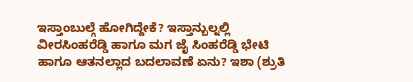ಇಸ್ತಾಂಬುಲ್ಗೆ ಹೋಗಿದ್ದೇಕೆ? ಇಸ್ತಾನ್ಬುಲ್ನಲ್ಲಿ ವೀರಸಿಂಹರೆಡ್ಡಿ ಹಾಗೂ ಮಗ ಜೈ ಸಿಂಹರೆಡ್ಡಿ ಭೇಟಿ ಹಾಗೂ ಆತನಲ್ಲಾದ ಬದಲಾವಣೆ ಏನು? ಇಶಾ (ಶ್ರುತಿ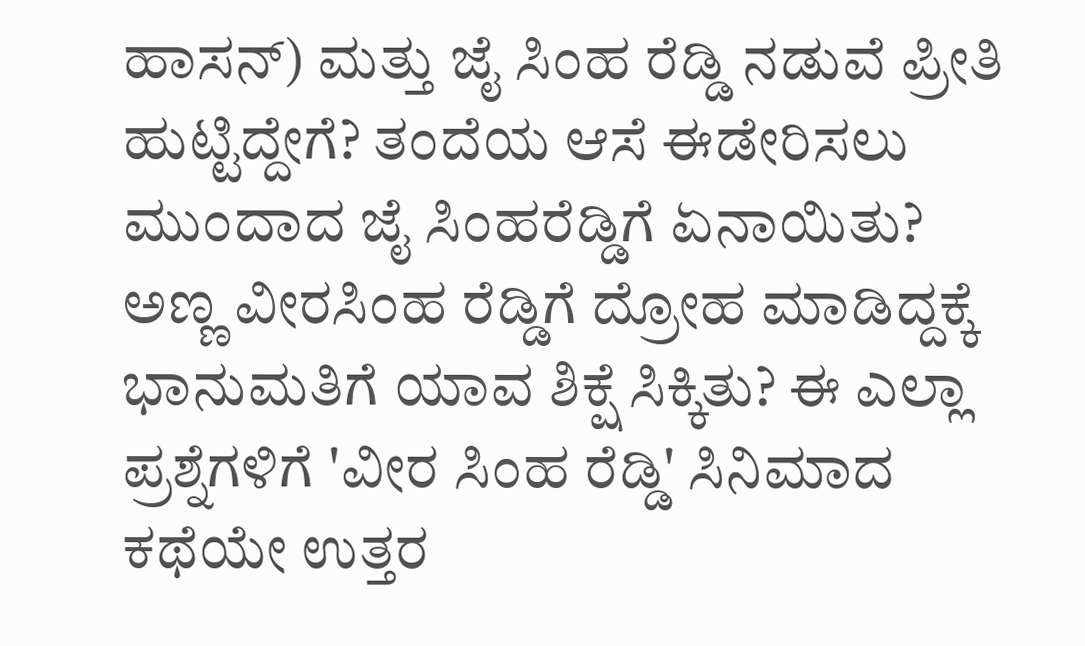ಹಾಸನ್) ಮತ್ತು ಜೈ ಸಿಂಹ ರೆಡ್ಡಿ ನಡುವೆ ಪ್ರೀತಿ ಹುಟ್ಟಿದ್ದೇಗೆ? ತಂದೆಯ ಆಸೆ ಈಡೇರಿಸಲು ಮುಂದಾದ ಜೈ ಸಿಂಹರೆಡ್ಡಿಗೆ ಏನಾಯಿತು? ಅಣ್ಣ ವೀರಸಿಂಹ ರೆಡ್ಡಿಗೆ ದ್ರೋಹ ಮಾಡಿದ್ದಕ್ಕೆ ಭಾನುಮತಿಗೆ ಯಾವ ಶಿಕ್ಷೆ ಸಿಕ್ಕಿತು? ಈ ಎಲ್ಲಾ ಪ್ರಶ್ನೆಗಳಿಗೆ 'ವೀರ ಸಿಂಹ ರೆಡ್ಡಿ' ಸಿನಿಮಾದ ಕಥೆಯೇ ಉತ್ತರ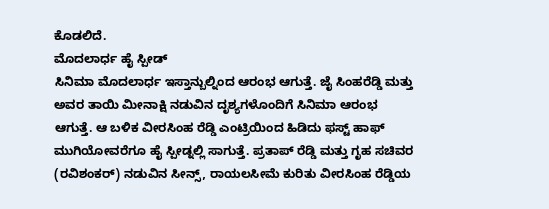ಕೊಡಲಿದೆ.
ಮೊದಲಾರ್ಧ ಹೈ ಸ್ಪೀಡ್
ಸಿನಿಮಾ ಮೊದಲಾರ್ಧ ಇಸ್ತಾನ್ಬುಲ್ನಿಂದ ಆರಂಭ ಆಗುತ್ತೆ. ಜೈ ಸಿಂಹರೆಡ್ಡಿ ಮತ್ತು ಅವರ ತಾಯಿ ಮೀನಾಕ್ಷಿ ನಡುವಿನ ದೃಶ್ಯಗಳೊಂದಿಗೆ ಸಿನಿಮಾ ಆರಂಭ ಆಗುತ್ತೆ. ಆ ಬಳಿಕ ವೀರಸಿಂಹ ರೆಡ್ಡಿ ಎಂಟ್ರಿಯಿಂದ ಹಿಡಿದು ಫಸ್ಟ್ ಹಾಫ್ ಮುಗಿಯೋವರೆಗೂ ಹೈ ಸ್ಪೀಡ್ನಲ್ಲಿ ಸಾಗುತ್ತೆ. ಪ್ರತಾಪ್ ರೆಡ್ಡಿ ಮತ್ತು ಗೃಹ ಸಚಿವರ (ರವಿಶಂಕರ್) ನಡುವಿನ ಸೀನ್ಸ್, ರಾಯಲಸೀಮೆ ಕುರಿತು ವೀರಸಿಂಹ ರೆಡ್ಡಿಯ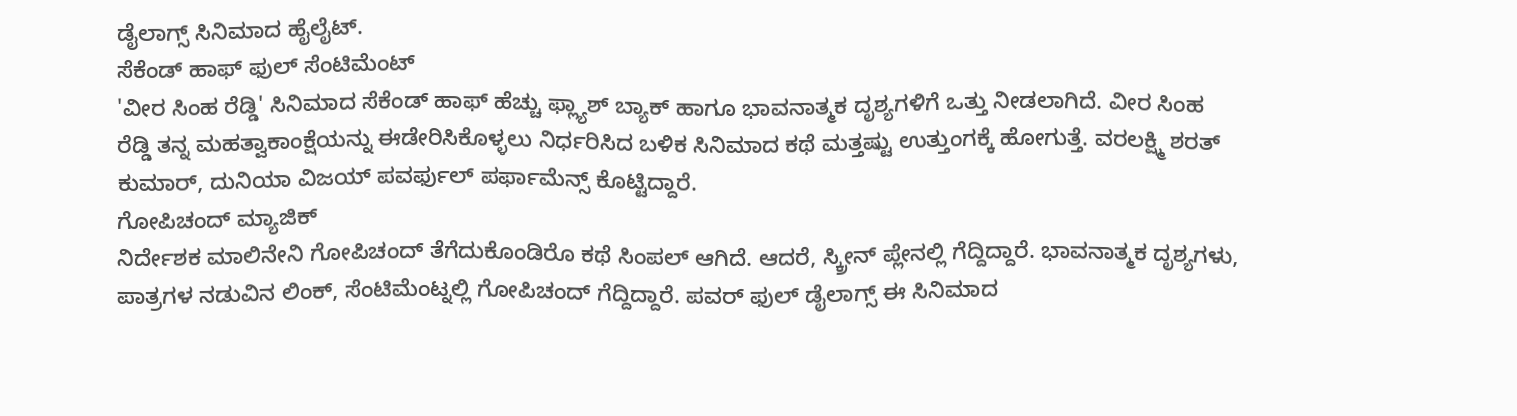ಡೈಲಾಗ್ಸ್ ಸಿನಿಮಾದ ಹೈಲೈಟ್.
ಸೆಕೆಂಡ್ ಹಾಫ್ ಫುಲ್ ಸೆಂಟಿಮೆಂಟ್
'ವೀರ ಸಿಂಹ ರೆಡ್ಡಿ' ಸಿನಿಮಾದ ಸೆಕೆಂಡ್ ಹಾಫ್ ಹೆಚ್ಚು ಫ್ಲ್ಯಾಶ್ ಬ್ಯಾಕ್ ಹಾಗೂ ಭಾವನಾತ್ಮಕ ದೃಶ್ಯಗಳಿಗೆ ಒತ್ತು ನೀಡಲಾಗಿದೆ. ವೀರ ಸಿಂಹ ರೆಡ್ಡಿ ತನ್ನ ಮಹತ್ವಾಕಾಂಕ್ಷೆಯನ್ನು ಈಡೇರಿಸಿಕೊಳ್ಳಲು ನಿರ್ಧರಿಸಿದ ಬಳಿಕ ಸಿನಿಮಾದ ಕಥೆ ಮತ್ತಷ್ಟು ಉತ್ತುಂಗಕ್ಕೆ ಹೋಗುತ್ತೆ. ವರಲಕ್ಷ್ಮಿ ಶರತ್ ಕುಮಾರ್, ದುನಿಯಾ ವಿಜಯ್ ಪವರ್ಫುಲ್ ಪರ್ಫಾಮೆನ್ಸ್ ಕೊಟ್ಟಿದ್ದಾರೆ.
ಗೋಪಿಚಂದ್ ಮ್ಯಾಜಿಕ್
ನಿರ್ದೇಶಕ ಮಾಲಿನೇನಿ ಗೋಪಿಚಂದ್ ತೆಗೆದುಕೊಂಡಿರೊ ಕಥೆ ಸಿಂಪಲ್ ಆಗಿದೆ. ಆದರೆ, ಸ್ಕ್ರೀನ್ ಪ್ಲೇನಲ್ಲಿ ಗೆದ್ದಿದ್ದಾರೆ. ಭಾವನಾತ್ಮಕ ದೃಶ್ಯಗಳು, ಪಾತ್ರಗಳ ನಡುವಿನ ಲಿಂಕ್, ಸೆಂಟಿಮೆಂಟ್ನಲ್ಲಿ ಗೋಪಿಚಂದ್ ಗೆದ್ದಿದ್ದಾರೆ. ಪವರ್ ಫುಲ್ ಡೈಲಾಗ್ಸ್ ಈ ಸಿನಿಮಾದ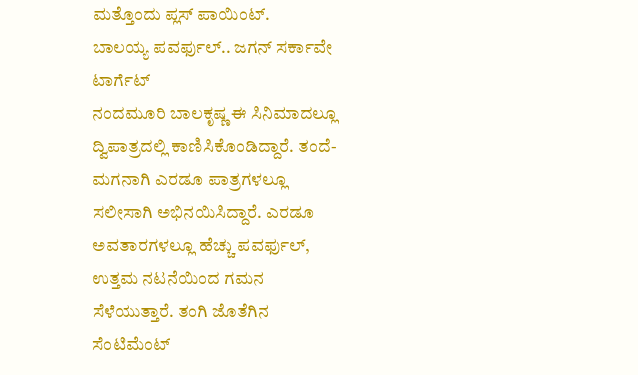ಮತ್ತೊಂದು ಪ್ಲಸ್ ಪಾಯಿಂಟ್.
ಬಾಲಯ್ಯ ಪವರ್ಫುಲ್.. ಜಗನ್ ಸರ್ಕಾವೇ ಟಾರ್ಗೆಟ್
ನಂದಮೂರಿ ಬಾಲಕೃಷ್ಣ ಈ ಸಿನಿಮಾದಲ್ಲೂ ದ್ವಿಪಾತ್ರದಲ್ಲಿ ಕಾಣಿಸಿಕೊಂಡಿದ್ದಾರೆ. ತಂದೆ-ಮಗನಾಗಿ ಎರಡೂ ಪಾತ್ರಗಳಲ್ಲೂ ಸಲೀಸಾಗಿ ಅಭಿನಯಿಸಿದ್ದಾರೆ. ಎರಡೂ ಅವತಾರಗಳಲ್ಲೂ ಹೆಚ್ಚು ಪವರ್ಫುಲ್, ಉತ್ತಮ ನಟನೆಯಿಂದ ಗಮನ ಸೆಳೆಯುತ್ತಾರೆ. ತಂಗಿ ಜೊತೆಗಿನ ಸೆಂಟಿಮೆಂಟ್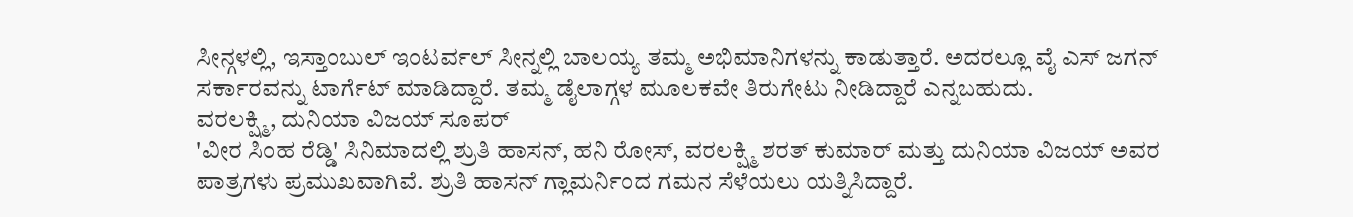ಸೀನ್ಗಳಲ್ಲಿ, ಇಸ್ತಾಂಬುಲ್ ಇಂಟರ್ವಲ್ ಸೀನ್ನಲ್ಲಿ ಬಾಲಯ್ಯ ತಮ್ಮ ಅಭಿಮಾನಿಗಳನ್ನು ಕಾಡುತ್ತಾರೆ. ಅದರಲ್ಲೂ ವೈ ಎಸ್ ಜಗನ್ ಸರ್ಕಾರವನ್ನು ಟಾರ್ಗೆಟ್ ಮಾಡಿದ್ದಾರೆ. ತಮ್ಮ ಡೈಲಾಗ್ಗಳ ಮೂಲಕವೇ ತಿರುಗೇಟು ನೀಡಿದ್ದಾರೆ ಎನ್ನಬಹುದು.
ವರಲಕ್ಷ್ಮಿ, ದುನಿಯಾ ವಿಜಯ್ ಸೂಪರ್
'ವೀರ ಸಿಂಹ ರೆಡ್ಡಿ' ಸಿನಿಮಾದಲ್ಲಿ ಶ್ರುತಿ ಹಾಸನ್, ಹನಿ ರೋಸ್, ವರಲಕ್ಷ್ಮಿ ಶರತ್ ಕುಮಾರ್ ಮತ್ತು ದುನಿಯಾ ವಿಜಯ್ ಅವರ ಪಾತ್ರಗಳು ಪ್ರಮುಖವಾಗಿವೆ. ಶ್ರುತಿ ಹಾಸನ್ ಗ್ಲಾಮರ್ನಿಂದ ಗಮನ ಸೆಳೆಯಲು ಯತ್ನಿಸಿದ್ದಾರೆ.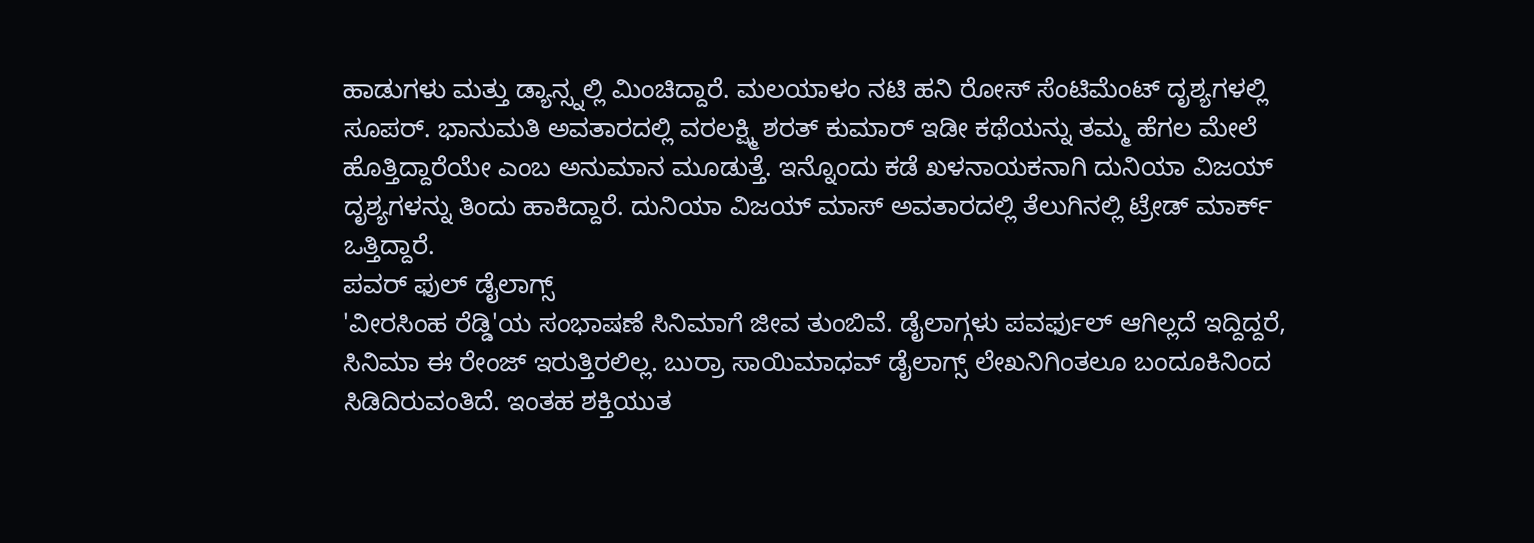ಹಾಡುಗಳು ಮತ್ತು ಡ್ಯಾನ್ಸ್ನಲ್ಲಿ ಮಿಂಚಿದ್ದಾರೆ. ಮಲಯಾಳಂ ನಟಿ ಹನಿ ರೋಸ್ ಸೆಂಟಿಮೆಂಟ್ ದೃಶ್ಯಗಳಲ್ಲಿ ಸೂಪರ್. ಭಾನುಮತಿ ಅವತಾರದಲ್ಲಿ ವರಲಕ್ಷ್ಮಿ ಶರತ್ ಕುಮಾರ್ ಇಡೀ ಕಥೆಯನ್ನು ತಮ್ಮ ಹೆಗಲ ಮೇಲೆ ಹೊತ್ತಿದ್ದಾರೆಯೇ ಎಂಬ ಅನುಮಾನ ಮೂಡುತ್ತೆ. ಇನ್ನೊಂದು ಕಡೆ ಖಳನಾಯಕನಾಗಿ ದುನಿಯಾ ವಿಜಯ್ ದೃಶ್ಯಗಳನ್ನು ತಿಂದು ಹಾಕಿದ್ದಾರೆ. ದುನಿಯಾ ವಿಜಯ್ ಮಾಸ್ ಅವತಾರದಲ್ಲಿ ತೆಲುಗಿನಲ್ಲಿ ಟ್ರೇಡ್ ಮಾರ್ಕ್ ಒತ್ತಿದ್ದಾರೆ.
ಪವರ್ ಫುಲ್ ಡೈಲಾಗ್ಸ್
'ವೀರಸಿಂಹ ರೆಡ್ಡಿ'ಯ ಸಂಭಾಷಣೆ ಸಿನಿಮಾಗೆ ಜೀವ ತುಂಬಿವೆ. ಡೈಲಾಗ್ಗಳು ಪವರ್ಫುಲ್ ಆಗಿಲ್ಲದೆ ಇದ್ದಿದ್ದರೆ, ಸಿನಿಮಾ ಈ ರೇಂಜ್ ಇರುತ್ತಿರಲಿಲ್ಲ. ಬುರ್ರಾ ಸಾಯಿಮಾಧವ್ ಡೈಲಾಗ್ಸ್ ಲೇಖನಿಗಿಂತಲೂ ಬಂದೂಕಿನಿಂದ ಸಿಡಿದಿರುವಂತಿದೆ. ಇಂತಹ ಶಕ್ತಿಯುತ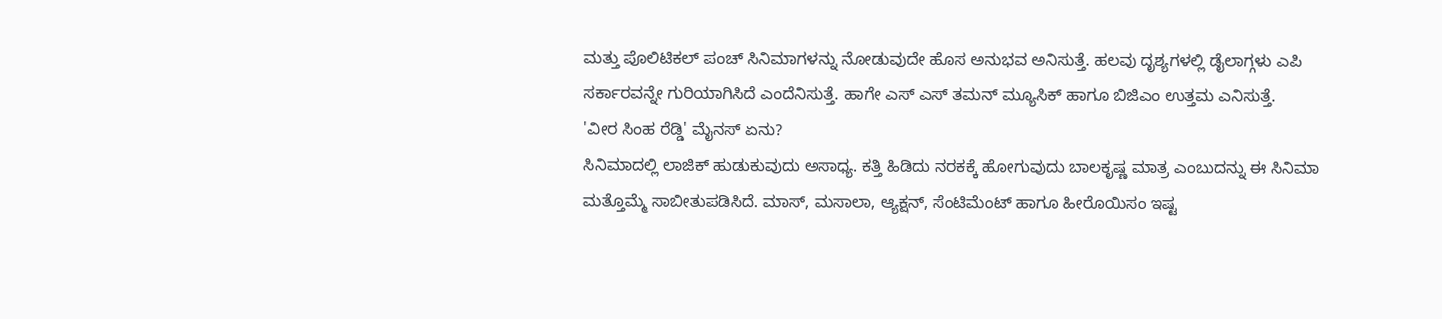ಮತ್ತು ಪೊಲಿಟಿಕಲ್ ಪಂಚ್ ಸಿನಿಮಾಗಳನ್ನು ನೋಡುವುದೇ ಹೊಸ ಅನುಭವ ಅನಿಸುತ್ತೆ. ಹಲವು ದೃಶ್ಯಗಳಲ್ಲಿ ಡೈಲಾಗ್ಗಳು ಎಪಿ ಸರ್ಕಾರವನ್ನೇ ಗುರಿಯಾಗಿಸಿದೆ ಎಂದೆನಿಸುತ್ತೆ. ಹಾಗೇ ಎಸ್ ಎಸ್ ತಮನ್ ಮ್ಯೂಸಿಕ್ ಹಾಗೂ ಬಿಜಿಎಂ ಉತ್ತಮ ಎನಿಸುತ್ತೆ.
'ವೀರ ಸಿಂಹ ರೆಡ್ಡಿ' ಮೈನಸ್ ಏನು?
ಸಿನಿಮಾದಲ್ಲಿ ಲಾಜಿಕ್ ಹುಡುಕುವುದು ಅಸಾಧ್ಯ. ಕತ್ತಿ ಹಿಡಿದು ನರಕಕ್ಕೆ ಹೋಗುವುದು ಬಾಲಕೃಷ್ಣ ಮಾತ್ರ ಎಂಬುದನ್ನು ಈ ಸಿನಿಮಾ ಮತ್ತೊಮ್ಮೆ ಸಾಬೀತುಪಡಿಸಿದೆ. ಮಾಸ್, ಮಸಾಲಾ, ಆ್ಯಕ್ಷನ್, ಸೆಂಟಿಮೆಂಟ್ ಹಾಗೂ ಹೀರೊಯಿಸಂ ಇಷ್ಟ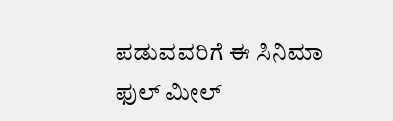ಪಡುವವರಿಗೆ ಈ ಸಿನಿಮಾ ಫುಲ್ ಮೀಲ್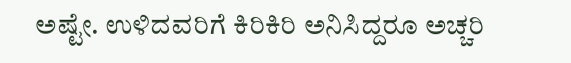ಅಷ್ಟೇ. ಉಳಿದವರಿಗೆ ಕಿರಿಕಿರಿ ಅನಿಸಿದ್ದರೂ ಅಚ್ಚರಿ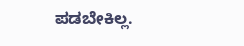ಪಡಬೇಕಿಲ್ಲ.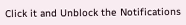Click it and Unblock the Notifications